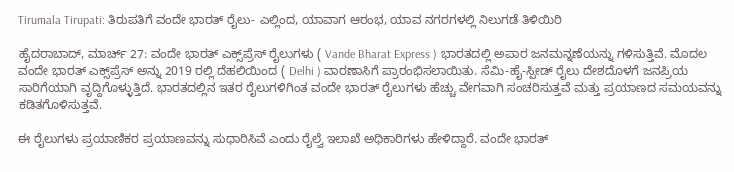Tirumala Tirupati: ತಿರುಪತಿಗೆ ವಂದೇ ಭಾರತ್‌ ರೈಲು- ಎಲ್ಲಿಂದ, ಯಾವಾಗ ಆರಂಭ, ಯಾವ ನಗರಗಳಲ್ಲಿ ನಿಲುಗಡೆ ತಿಳಿಯಿರಿ

ಹೈದರಾಬಾದ್, ಮಾರ್ಚ್‌ 27: ವಂದೇ ಭಾರತ್‌ ಎಕ್ಸ್‌ಪ್ರೆಸ್‌ ರೈಲುಗಳು ( Vande Bharat Express ) ಭಾರತದಲ್ಲಿ ಅಪಾರ ಜನಮನ್ನಣೆಯನ್ನು ಗಳಿಸುತ್ತಿವೆ. ಮೊದಲ ವಂದೇ ಭಾರತ್ ಎಕ್ಸ್‌ಪ್ರೆಸ್ ಅನ್ನು 2019 ರಲ್ಲಿ ದೆಹಲಿಯಿಂದ ( Delhi ) ವಾರಣಾಸಿಗೆ ಪ್ರಾರಂಭಿಸಲಾಯಿತು. ಸೆಮಿ-ಹೈ-ಸ್ಪೀಡ್ ರೈಲು ದೇಶದೊಳಗೆ ಜನಪ್ರಿಯ ಸಾರಿಗೆಯಾಗಿ ವೃದ್ದಿಗೊಳ್ಳುತ್ತಿದೆ. ಭಾರತದಲ್ಲಿನ ಇತರ ರೈಲುಗಳಿಗಿಂತ ವಂದೇ ಭಾರತ್‌ ರೈಲುಗಳು ಹೆಚ್ಚು ವೇಗವಾಗಿ ಸಂಚರಿಸುತ್ತವೆ ಮತ್ತು ಪ್ರಯಾಣದ ಸಮಯವನ್ನು ಕಡಿತಗೊಳಿಸುತ್ತವೆ.

ಈ ರೈಲುಗಳು ಪ್ರಯಾಣಿಕರ ಪ್ರಯಾಣವನ್ನು ಸುಧಾರಿಸಿವೆ ಎಂದು ರೈಲ್ವೆ ಇಲಾಖೆ ಅಧಿಕಾರಿಗಳು ಹೇಳಿದ್ದಾರೆ. ವಂದೇ ಭಾರತ್‌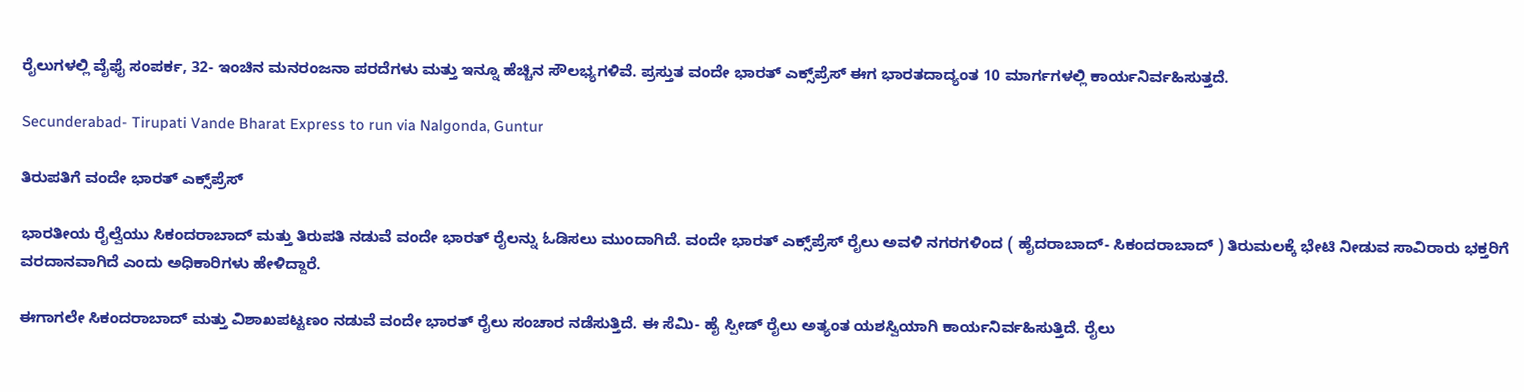ರೈಲುಗಳಲ್ಲಿ ವೈಫೈ ಸಂಪರ್ಕ, 32- ಇಂಚಿನ ಮನರಂಜನಾ ಪರದೆಗಳು ಮತ್ತು ಇನ್ನೂ ಹೆಚ್ಚಿನ ಸೌಲಭ್ಯಗಳಿವೆ. ಪ್ರಸ್ತುತ ವಂದೇ ಭಾರತ್ ಎಕ್ಸ್‌ಪ್ರೆಸ್ ಈಗ ಭಾರತದಾದ್ಯಂತ 10 ಮಾರ್ಗಗಳಲ್ಲಿ ಕಾರ್ಯನಿರ್ವಹಿಸುತ್ತದೆ.

Secunderabad- Tirupati Vande Bharat Express to run via Nalgonda, Guntur

ತಿರುಪತಿಗೆ ವಂದೇ ಭಾರತ್‌ ಎಕ್ಸ್‌ಪ್ರೆಸ್‌

ಭಾರತೀಯ ರೈಲ್ವೆಯು ಸಿಕಂದರಾಬಾದ್ ಮತ್ತು ತಿರುಪತಿ ನಡುವೆ ವಂದೇ ಭಾರತ್‌ ರೈಲನ್ನು ಓಡಿಸಲು ಮುಂದಾಗಿದೆ. ವಂದೇ ಭಾರತ್ ಎಕ್ಸ್‌ಪ್ರೆಸ್ ರೈಲು ಅವಳಿ ನಗರಗಳಿಂದ ( ಹೈದರಾಬಾದ್‌- ಸಿಕಂದರಾಬಾದ್‌ ) ತಿರುಮಲಕ್ಕೆ ಭೇಟಿ ನೀಡುವ ಸಾವಿರಾರು ಭಕ್ತರಿಗೆ ವರದಾನವಾಗಿದೆ ಎಂದು ಅಧಿಕಾರಿಗಳು ಹೇಳಿದ್ದಾರೆ.

ಈಗಾಗಲೇ ಸಿಕಂದರಾಬಾದ್ ಮತ್ತು ವಿಶಾಖಪಟ್ಟಣಂ ನಡುವೆ ವಂದೇ ಭಾರತ್‌ ರೈಲು ಸಂಚಾರ ನಡೆಸುತ್ತಿದೆ. ಈ ಸೆಮಿ- ಹೈ ಸ್ಪೀಡ್‌ ರೈಲು ಅತ್ಯಂತ ಯಶಸ್ವಿಯಾಗಿ ಕಾರ್ಯನಿರ್ವಹಿಸುತ್ತಿದೆ. ರೈಲು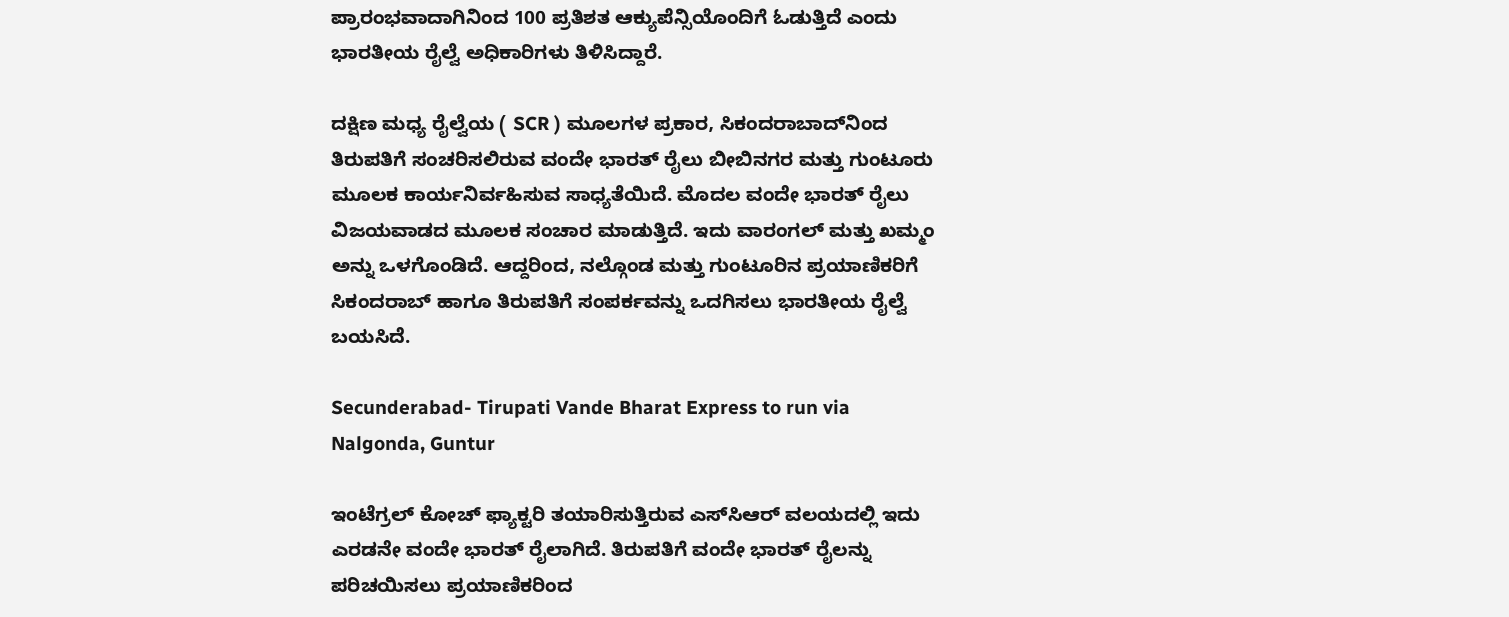ಪ್ರಾರಂಭವಾದಾಗಿನಿಂದ 100 ಪ್ರತಿಶತ ಆಕ್ಯುಪೆನ್ಸಿಯೊಂದಿಗೆ ಓಡುತ್ತಿದೆ ಎಂದು ಭಾರತೀಯ ರೈಲ್ವೆ ಅಧಿಕಾರಿಗಳು ತಿಳಿಸಿದ್ದಾರೆ.

ದಕ್ಷಿಣ ಮಧ್ಯ ರೈಲ್ವೆಯ ( SCR ) ಮೂಲಗಳ ಪ್ರಕಾರ, ಸಿಕಂದರಾಬಾದ್‌ನಿಂದ ತಿರುಪತಿಗೆ ಸಂಚರಿಸಲಿರುವ ವಂದೇ ಭಾರತ್ ರೈಲು ಬೀಬಿನಗರ ಮತ್ತು ಗುಂಟೂರು ಮೂಲಕ ಕಾರ್ಯನಿರ್ವಹಿಸುವ ಸಾಧ್ಯತೆಯಿದೆ. ಮೊದಲ ವಂದೇ ಭಾರತ್ ರೈಲು ವಿಜಯವಾಡದ ಮೂಲಕ ಸಂಚಾರ ಮಾಡುತ್ತಿದೆ. ಇದು ವಾರಂಗಲ್ ಮತ್ತು ಖಮ್ಮಂ ಅನ್ನು ಒಳಗೊಂಡಿದೆ. ಆದ್ದರಿಂದ, ನಲ್ಗೊಂಡ ಮತ್ತು ಗುಂಟೂರಿನ ಪ್ರಯಾಣಿಕರಿಗೆ ಸಿಕಂದರಾಬ್‌ ಹಾಗೂ ತಿರುಪತಿಗೆ ಸಂಪರ್ಕವನ್ನು ಒದಗಿಸಲು ಭಾರತೀಯ ರೈಲ್ವೆ ಬಯಸಿದೆ.

Secunderabad- Tirupati Vande Bharat Express to run via Nalgonda, Guntur

ಇಂಟೆಗ್ರಲ್ ಕೋಚ್ ಫ್ಯಾಕ್ಟರಿ ತಯಾರಿಸುತ್ತಿರುವ ಎಸ್‌ಸಿಆರ್ ವಲಯದಲ್ಲಿ ಇದು ಎರಡನೇ ವಂದೇ ಭಾರತ್ ರೈಲಾಗಿದೆ. ತಿರುಪತಿಗೆ ವಂದೇ ಭಾರತ್ ರೈಲನ್ನು ಪರಿಚಯಿಸಲು ಪ್ರಯಾಣಿಕರಿಂದ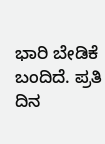ಭಾರಿ ಬೇಡಿಕೆ ಬಂದಿದೆ. ಪ್ರತಿ ದಿನ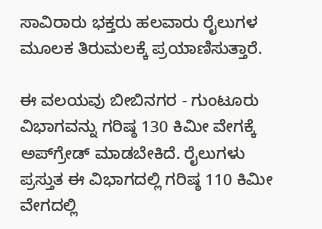ಸಾವಿರಾರು ಭಕ್ತರು ಹಲವಾರು ರೈಲುಗಳ ಮೂಲಕ ತಿರುಮಲಕ್ಕೆ ಪ್ರಯಾಣಿಸುತ್ತಾರೆ.

ಈ ವಲಯವು ಬೀಬಿನಗರ - ಗುಂಟೂರು ವಿಭಾಗವನ್ನು ಗರಿಷ್ಠ 130 ಕಿಮೀ ವೇಗಕ್ಕೆ ಅಪ್‌ಗ್ರೇಡ್ ಮಾಡಬೇಕಿದೆ. ರೈಲುಗಳು ಪ್ರಸ್ತುತ ಈ ವಿಭಾಗದಲ್ಲಿ ಗರಿಷ್ಠ 110 ಕಿಮೀ ವೇಗದಲ್ಲಿ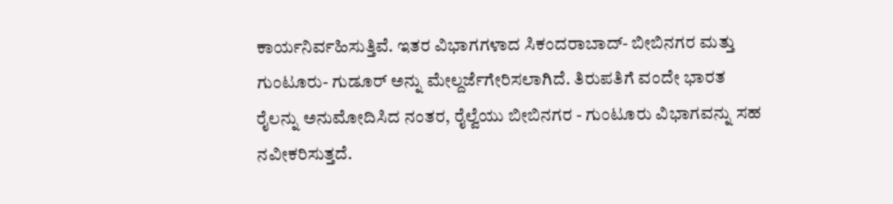ಕಾರ್ಯನಿರ್ವಹಿಸುತ್ತಿವೆ. ಇತರ ವಿಭಾಗಗಳಾದ ಸಿಕಂದರಾಬಾದ್- ಬೀಬಿನಗರ ಮತ್ತು ಗುಂಟೂರು- ಗುಡೂರ್ ಅನ್ನು ಮೇಲ್ದರ್ಜೆಗೇರಿಸಲಾಗಿದೆ. ತಿರುಪತಿಗೆ ವಂದೇ ಭಾರತ ರೈಲನ್ನು ಅನುಮೋದಿಸಿದ ನಂತರ, ರೈಲ್ವೆಯು ಬೀಬಿನಗರ - ಗುಂಟೂರು ವಿಭಾಗವನ್ನು ಸಹ ನವೀಕರಿಸುತ್ತದೆ.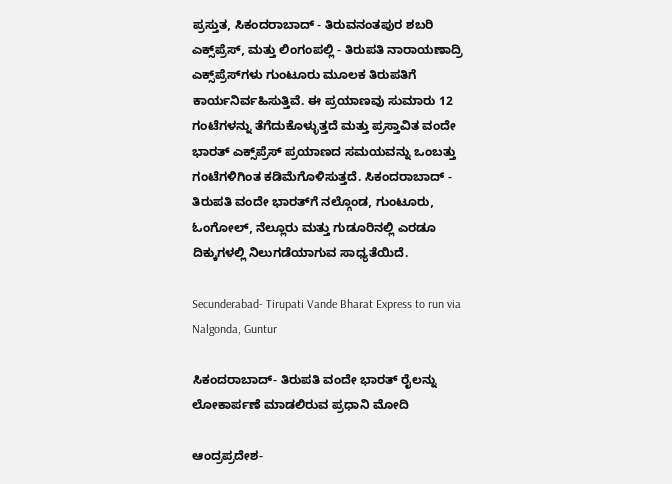ಪ್ರಸ್ತುತ, ಸಿಕಂದರಾಬಾದ್ - ತಿರುವನಂತಪುರ ಶಬರಿ ಎಕ್ಸ್‌ಪ್ರೆಸ್, ಮತ್ತು ಲಿಂಗಂಪಲ್ಲಿ - ತಿರುಪತಿ ನಾರಾಯಣಾದ್ರಿ ಎಕ್ಸ್‌ಪ್ರೆಸ್‌ಗಳು ಗುಂಟೂರು ಮೂಲಕ ತಿರುಪತಿಗೆ ಕಾರ್ಯನಿರ್ವಹಿಸುತ್ತಿವೆ. ಈ ಪ್ರಯಾಣವು ಸುಮಾರು 12 ಗಂಟೆಗಳನ್ನು ತೆಗೆದುಕೊಳ್ಳುತ್ತದೆ ಮತ್ತು ಪ್ರಸ್ತಾವಿತ ವಂದೇ ಭಾರತ್ ಎಕ್ಸ್‌ಪ್ರೆಸ್ ಪ್ರಯಾಣದ ಸಮಯವನ್ನು ಒಂಬತ್ತು ಗಂಟೆಗಳಿಗಿಂತ ಕಡಿಮೆಗೊಳಿಸುತ್ತದೆ. ಸಿಕಂದರಾಬಾದ್ - ತಿರುಪತಿ ವಂದೇ ಭಾರತ್‌ಗೆ ನಲ್ಗೊಂಡ, ಗುಂಟೂರು, ಓಂಗೋಲ್, ನೆಲ್ಲೂರು ಮತ್ತು ಗುಡೂರಿನಲ್ಲಿ ಎರಡೂ ದಿಕ್ಕುಗಳಲ್ಲಿ ನಿಲುಗಡೆಯಾಗುವ ಸಾಧ್ಯತೆಯಿದೆ.

Secunderabad- Tirupati Vande Bharat Express to run via Nalgonda, Guntur

ಸಿಕಂದರಾಬಾದ್‌- ತಿರುಪತಿ ವಂದೇ ಭಾರತ್ ರೈಲನ್ನು ಲೋಕಾರ್ಪಣೆ ಮಾಡಲಿರುವ ಪ್ರಧಾನಿ ಮೋದಿ

ಆಂದ್ರಪ್ರದೇಶ-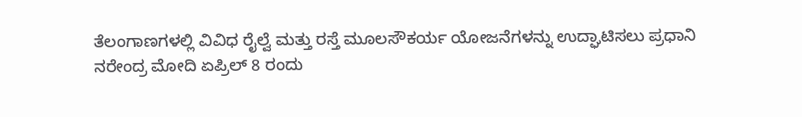ತೆಲಂಗಾಣಗಳಲ್ಲಿ ವಿವಿಧ ರೈಲ್ವೆ ಮತ್ತು ರಸ್ತೆ ಮೂಲಸೌಕರ್ಯ ಯೋಜನೆಗಳನ್ನು ಉದ್ಘಾಟಿಸಲು ಪ್ರಧಾನಿ ನರೇಂದ್ರ ಮೋದಿ ಏಪ್ರಿಲ್ 8 ರಂದು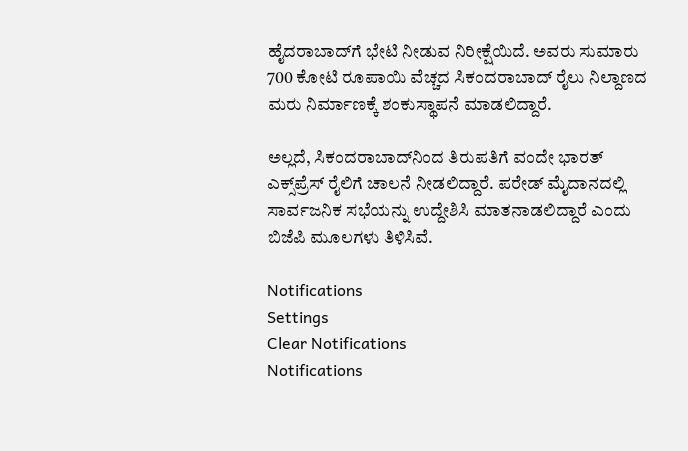ಹೈದರಾಬಾದ್‌ಗೆ ಭೇಟಿ ನೀಡುವ ನಿರೀಕ್ಷೆಯಿದೆ. ಅವರು ಸುಮಾರು 700 ಕೋಟಿ ರೂಪಾಯಿ ವೆಚ್ಚದ ಸಿಕಂದರಾಬಾದ್ ರೈಲು ನಿಲ್ದಾಣದ ಮರು ನಿರ್ಮಾಣಕ್ಕೆ ಶಂಕುಸ್ಥಾಪನೆ ಮಾಡಲಿದ್ದಾರೆ.

ಅಲ್ಲದೆ, ಸಿಕಂದರಾಬಾದ್‌ನಿಂದ ತಿರುಪತಿಗೆ ವಂದೇ ಭಾರತ್ ಎಕ್ಸ್‌ಪ್ರೆಸ್ ರೈಲಿಗೆ ಚಾಲನೆ ನೀಡಲಿದ್ದಾರೆ. ಪರೇಡ್ ಮೈದಾನದಲ್ಲಿ ಸಾರ್ವಜನಿಕ ಸಭೆಯನ್ನು ಉದ್ದೇಶಿಸಿ ಮಾತನಾಡಲಿದ್ದಾರೆ ಎಂದು ಬಿಜೆಪಿ ಮೂಲಗಳು ತಿಳಿಸಿವೆ.

Notifications
Settings
Clear Notifications
Notifications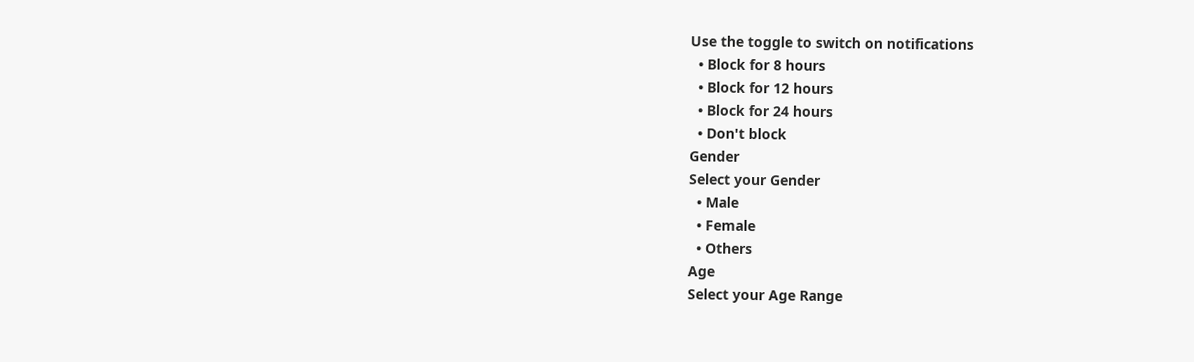Use the toggle to switch on notifications
  • Block for 8 hours
  • Block for 12 hours
  • Block for 24 hours
  • Don't block
Gender
Select your Gender
  • Male
  • Female
  • Others
Age
Select your Age Range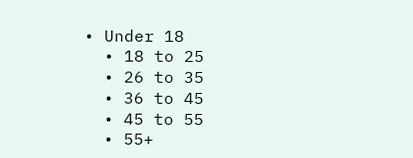• Under 18
  • 18 to 25
  • 26 to 35
  • 36 to 45
  • 45 to 55
  • 55+